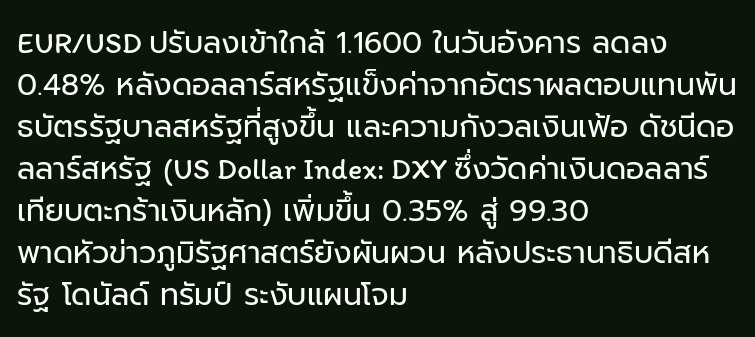EUR/USD ปรับลงเข้าใกล้ 1.1600 ในวันอังคาร ลดลง 0.48% หลังดอลลาร์สหรัฐแข็งค่าจากอัตราผลตอบแทนพันธบัตรรัฐบาลสหรัฐที่สูงขึ้น และความกังวลเงินเฟ้อ ดัชนีดอลลาร์สหรัฐ (US Dollar Index: DXY ซึ่งวัดค่าเงินดอลลาร์เทียบตะกร้าเงินหลัก) เพิ่มขึ้น 0.35% สู่ 99.30
พาดหัวข่าวภูมิรัฐศาสตร์ยังผันผวน หลังประธานาธิบดีสหรัฐ โดนัลด์ ทรัมป์ ระงับแผนโจม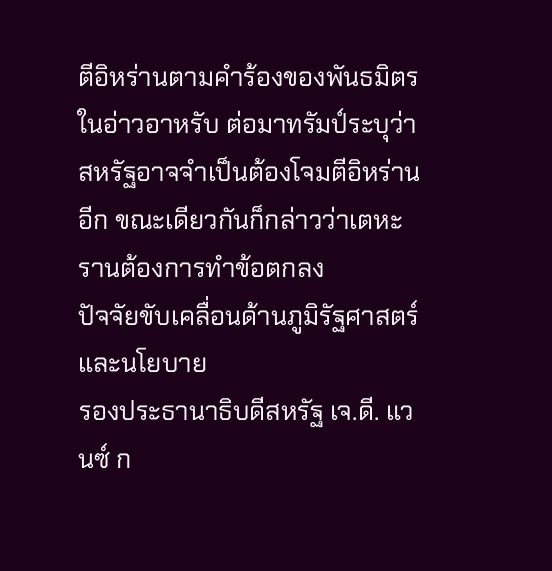ตีอิหร่านตามคำร้องของพันธมิตรในอ่าวอาหรับ ต่อมาทรัมป์ระบุว่าสหรัฐอาจจำเป็นต้องโจมตีอิหร่านอีก ขณะเดียวกันก็กล่าวว่าเตหะรานต้องการทำข้อตกลง
ปัจจัยขับเคลื่อนด้านภูมิรัฐศาสตร์และนโยบาย
รองประธานาธิบดีสหรัฐ เจ.ดี. แวนซ์ ก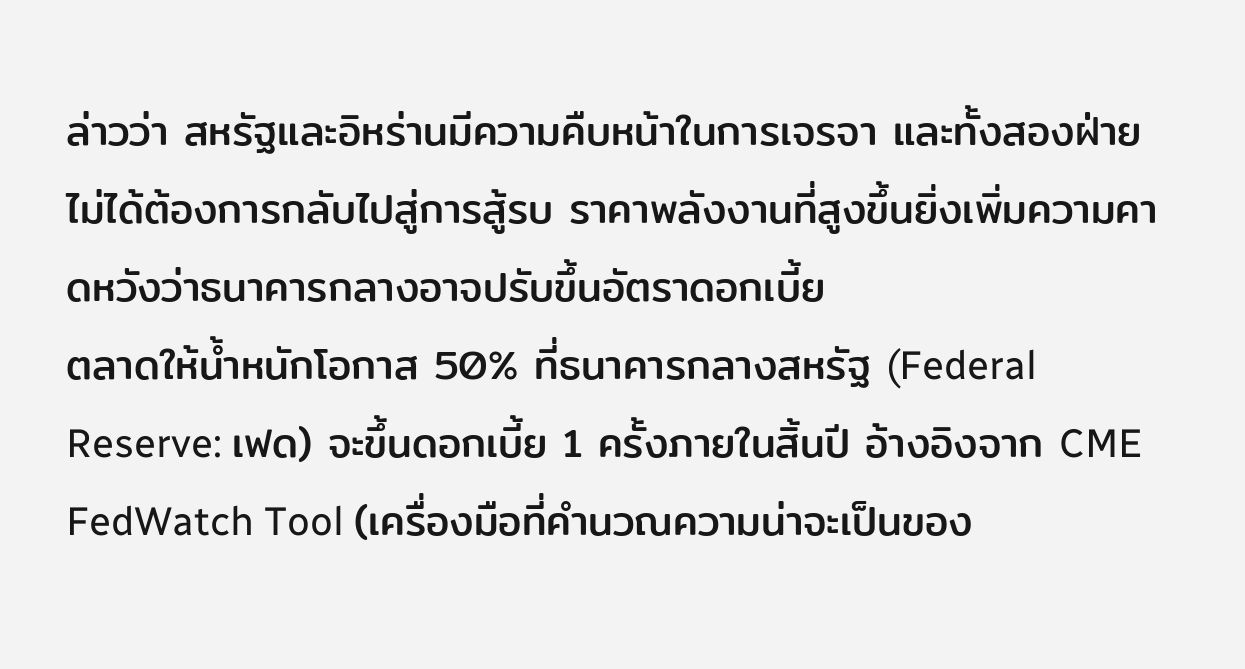ล่าวว่า สหรัฐและอิหร่านมีความคืบหน้าในการเจรจา และทั้งสองฝ่ายไม่ได้ต้องการกลับไปสู่การสู้รบ ราคาพลังงานที่สูงขึ้นยิ่งเพิ่มความคาดหวังว่าธนาคารกลางอาจปรับขึ้นอัตราดอกเบี้ย
ตลาดให้น้ำหนักโอกาส 50% ที่ธนาคารกลางสหรัฐ (Federal Reserve: เฟด) จะขึ้นดอกเบี้ย 1 ครั้งภายในสิ้นปี อ้างอิงจาก CME FedWatch Tool (เครื่องมือที่คำนวณความน่าจะเป็นของ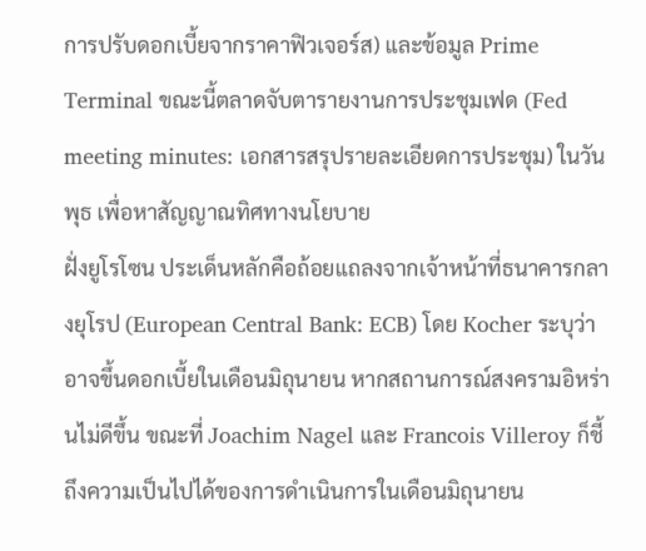การปรับดอกเบี้ยจากราคาฟิวเจอร์ส) และข้อมูล Prime Terminal ขณะนี้ตลาดจับตารายงานการประชุมเฟด (Fed meeting minutes: เอกสารสรุปรายละเอียดการประชุม) ในวันพุธ เพื่อหาสัญญาณทิศทางนโยบาย
ฝั่งยูโรโซน ประเด็นหลักคือถ้อยแถลงจากเจ้าหน้าที่ธนาคารกลางยุโรป (European Central Bank: ECB) โดย Kocher ระบุว่าอาจขึ้นดอกเบี้ยในเดือนมิถุนายน หากสถานการณ์สงครามอิหร่านไม่ดีขึ้น ขณะที่ Joachim Nagel และ Francois Villeroy ก็ชี้ถึงความเป็นไปได้ของการดำเนินการในเดือนมิถุนายน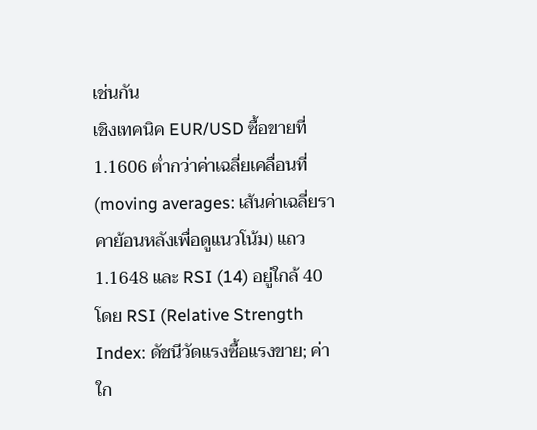เช่นกัน
เชิงเทคนิค EUR/USD ซื้อขายที่ 1.1606 ต่ำกว่าค่าเฉลี่ยเคลื่อนที่ (moving averages: เส้นค่าเฉลี่ยราคาย้อนหลังเพื่อดูแนวโน้ม) แถว 1.1648 และ RSI (14) อยู่ใกล้ 40 โดย RSI (Relative Strength Index: ดัชนีวัดแรงซื้อแรงขาย; ค่าใก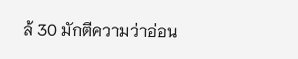ล้ 30 มักตีความว่าอ่อน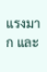แรงมาก และ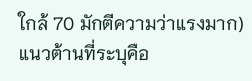ใกล้ 70 มักตีความว่าแรงมาก) แนวต้านที่ระบุคือ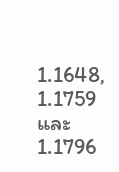1.1648, 1.1759 และ 1.1796